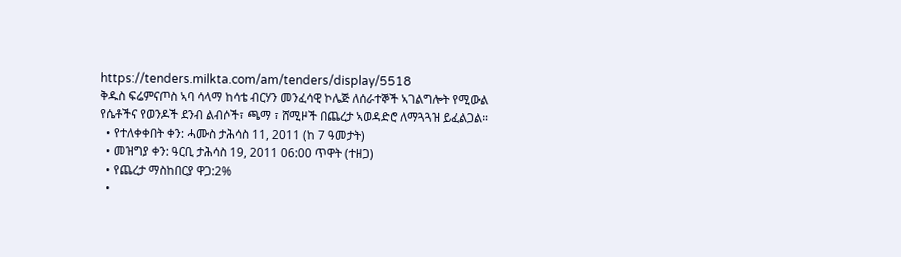https://tenders.milkta.com/am/tenders/display/5518
ቅዱስ ፍሬምናጦስ ኣባ ሳላማ ከሳቴ ብርሃን መንፈሳዊ ኮሌጅ ለሰራተኞች ኣገልግሎት የሚውል የሴቶችና የወንዶች ደንብ ልብሶች፣ ጫማ ፣ ሸሚዞች በጨረታ ኣወዳድሮ ለማጓጓዝ ይፈልጋል።
  • የተለቀቀበት ቀን: ሓሙስ ታሕሳስ 11, 2011 (ከ 7 ዓመታት)
  • መዝግያ ቀን: ዓርቢ ታሕሳስ 19, 2011 06:00 ጥዋት (ተዘጋ)
  • የጨረታ ማስከበርያ ዋጋ:2%
  •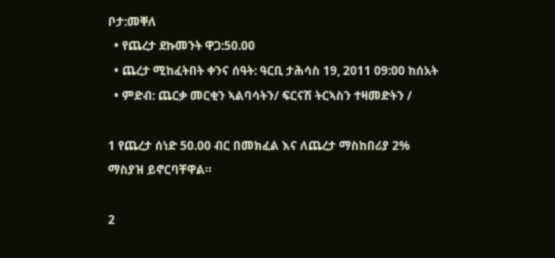ቦታ:መቐለ
  • የጨረታ ደኩመንት ዋጋ:50.00
  • ጨረታ ሚከፈትበት ቀንና ሰዓት: ዓርቢ ታሕሳስ 19, 2011 09:00 ከሰአት
  • ምድብ: ጨርቃ መርቂን ኣልባሳትን/ ፍርናሽ ትርኣስን ተዛመድትን /

1 የጨረታ ሰነድ 50.00 ብር በመክፈል እና ለጨረታ ማስከበሪያ 2% ማስያዝ ይኖርባቸዋል።

2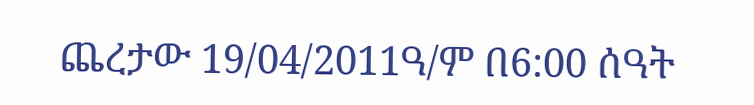ጨረታው 19/04/2011ዓ/ም በ6:00 ሰዓት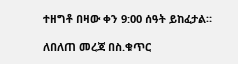ተዘግቶ በዛው ቀን 9:00 ሰዓት ይከፈታል።

ለበለጠ መረጃ በስ.ቁጥር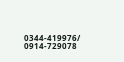0344-419976/ 0914-729078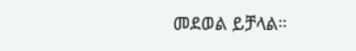መደወል ይቻላል።